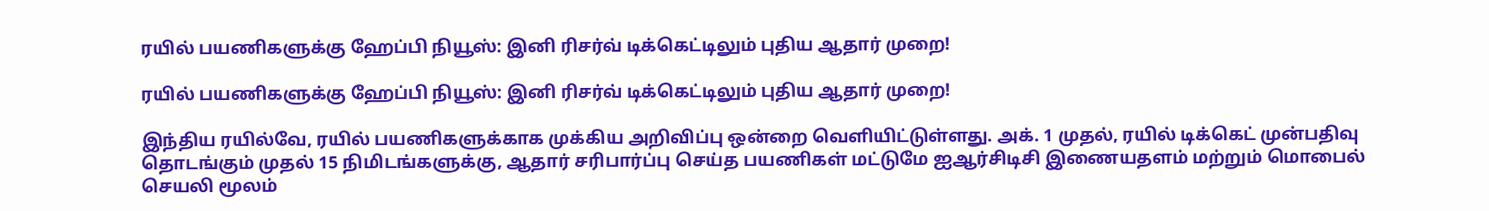ரயில் பயணிகளுக்கு ஹேப்பி நியூஸ்: இனி ரிசர்வ் டிக்கெட்டிலும் புதிய ஆதார் முறை!

ரயில் பயணிகளுக்கு ஹேப்பி நியூஸ்: இனி ரிசர்வ் டிக்கெட்டிலும் புதிய ஆதார் முறை!

இந்திய ரயில்வே, ரயில் பயணிகளுக்காக முக்கிய அறிவிப்பு ஒன்றை வெளியிட்டுள்ளது. அக். 1 முதல், ரயில் டிக்கெட் முன்பதிவு தொடங்கும் முதல் 15 நிமிடங்களுக்கு, ஆதார் சரிபார்ப்பு செய்த பயணிகள் மட்டுமே ஐஆர்சிடிசி இணையதளம் மற்றும் மொபைல் செயலி மூலம்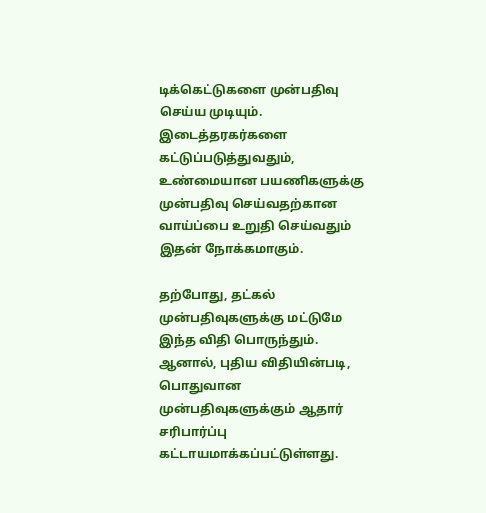டிக்கெட்டுகளை முன்பதிவு செய்ய முடியும். இடைத்தரகர்களை கட்டுப்படுத்துவதும், உண்மையான பயணிகளுக்கு முன்பதிவு செய்வதற்கான வாய்ப்பை உறுதி செய்வதும் இதன் நோக்கமாகும்.

தற்போது, தட்கல் முன்பதிவுகளுக்கு மட்டுமே இந்த விதி பொருந்தும். ஆனால், புதிய விதியின்படி, பொதுவான முன்பதிவுகளுக்கும் ஆதார் சரிபார்ப்பு கட்டாயமாக்கப்பட்டுள்ளது.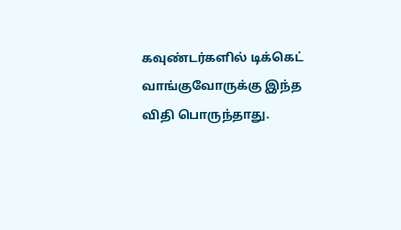கவுண்டர்களில் டிக்கெட் வாங்குவோருக்கு இந்த விதி பொருந்தாது.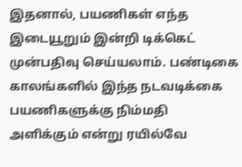இதனால், பயணிகள் எந்த இடையூறும் இன்றி டிக்கெட் முன்பதிவு செய்யலாம். பண்டிகை காலங்களில் இந்த நடவடிக்கை பயணிகளுக்கு நிம்மதி அளிக்கும் என்று ரயில்வே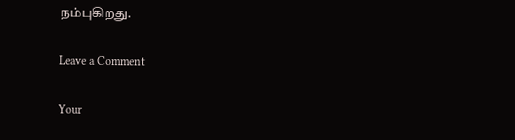நம்புகிறது.

Leave a Comment

Your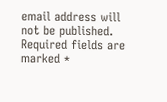email address will not be published. Required fields are marked *